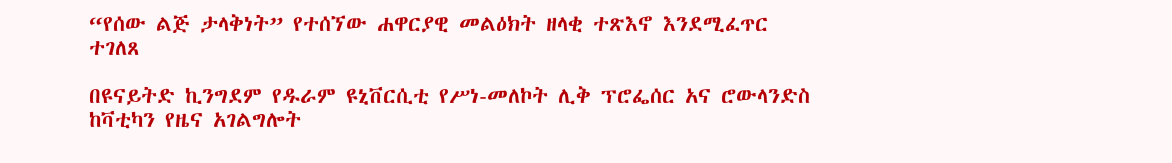“የሰው ልጅ ታላቅነት” የተሰኘው ሐዋርያዊ መልዕክት ዘላቂ ተጽእኖ እንደሚፈጥር ተገለጸ

በዩናይትድ ኪንግደም የዱራም ዩኒቨርሲቲ የሥነ-መለኮት ሊቅ ፕሮፌሰር አና ሮውላንድስ ከቫቲካን የዜና አገልግሎት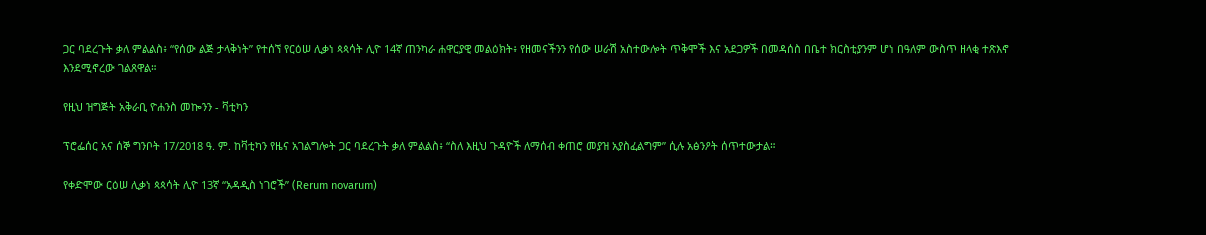ጋር ባደረጉት ቃለ ምልልስ፥ “የሰው ልጅ ታላቅነት” የተሰኘ የርዕሠ ሊቃነ ጳጳሳት ሊዮ 14ኛ ጠንካራ ሐዋርያዊ መልዕክት፥ የዘመናችንን የሰው ሠራሽ አስተውሎት ጥቅሞች እና አደጋዎች በመዳሰስ በቤተ ክርስቲያንም ሆነ በዓለም ውስጥ ዘላቂ ተጽእኖ እንደሚኖረው ገልጸዋል።

የዚህ ዝግጅት አቅራቢ ዮሐንስ መኰንን - ቫቲካን

ፕሮፌሰር አና ሰኞ ግንቦት 17/2018 ዓ. ም. ከቫቲካን የዜና አገልግሎት ጋር ባደረጉት ቃለ ምልልስ፥ “ስለ እዚህ ጉዳዮች ለማሰብ ቀጠሮ መያዝ አያስፈልግም” ሲሉ አፅንዖት ሰጥተውታል።

የቀድሞው ርዕሠ ሊቃነ ጳጳሳት ሊዮ 13ኛ “አዳዲስ ነገሮች” (Rerum novarum)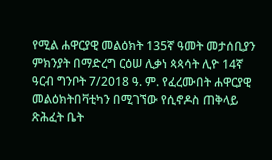የሚል ሐዋርያዊ መልዕክት 135ኛ ዓመት መታሰቢያን ምክንያት በማድረግ ርዕሠ ሊቃነ ጳጳሳት ሊዮ 14ኛ ዓርብ ግንቦት 7/2018 ዓ. ም. የፈረሙበት ሐዋርያዊ መልዕክትበቫቲካን በሚገኘው የሲኖዶስ ጠቅላይ ጽሕፈት ቤት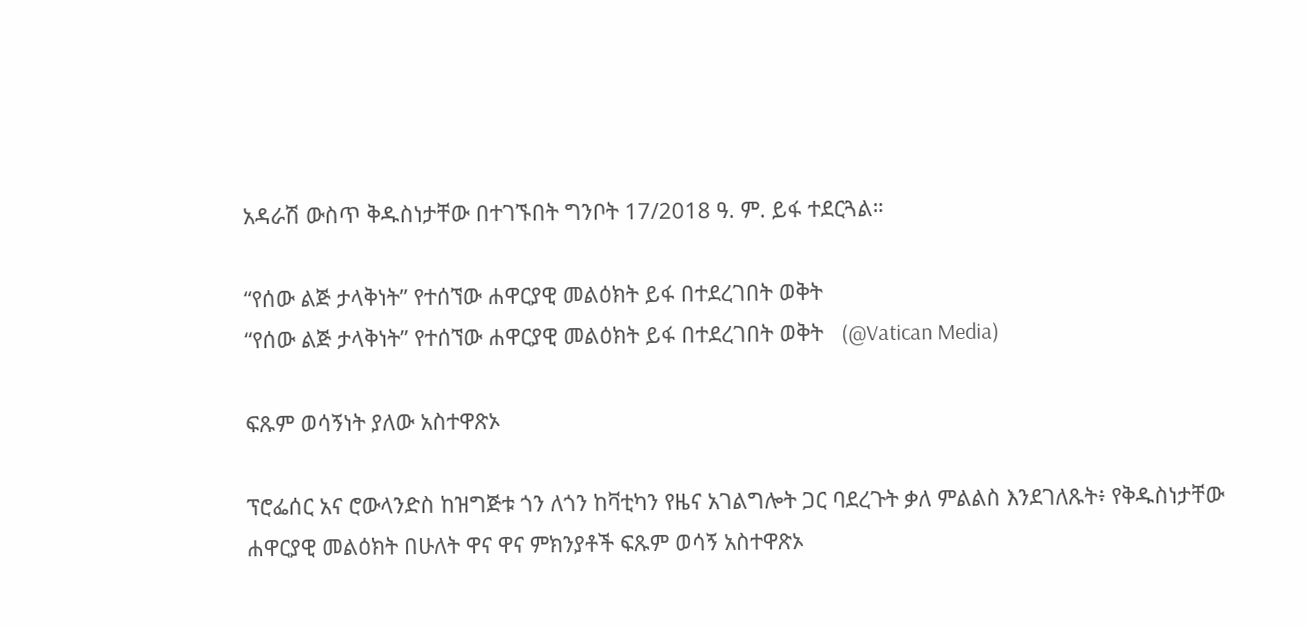አዳራሽ ውስጥ ቅዱስነታቸው በተገኙበት ግንቦት 17/2018 ዓ. ም. ይፋ ተደርጓል።

“የሰው ልጅ ታላቅነት” የተሰኘው ሐዋርያዊ መልዕክት ይፋ በተደረገበት ወቅት
“የሰው ልጅ ታላቅነት” የተሰኘው ሐዋርያዊ መልዕክት ይፋ በተደረገበት ወቅት   (@Vatican Media)

ፍጹም ወሳኝነት ያለው አስተዋጽኦ

ፕሮፌሰር አና ሮውላንድስ ከዝግጅቱ ጎን ለጎን ከቫቲካን የዜና አገልግሎት ጋር ባደረጉት ቃለ ምልልስ እንደገለጹት፥ የቅዱስነታቸው ሐዋርያዊ መልዕክት በሁለት ዋና ዋና ምክንያቶች ፍጹም ወሳኝ አስተዋጽኦ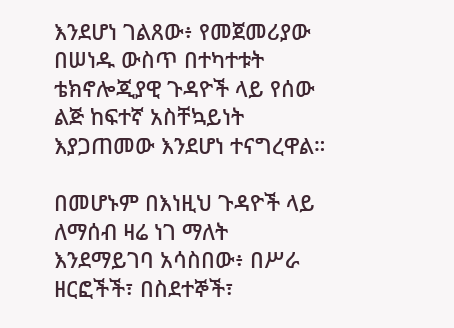እንደሆነ ገልጸው፥ የመጀመሪያው በሠነዱ ውስጥ በተካተቱት ቴክኖሎጂያዊ ጉዳዮች ላይ የሰው ልጅ ከፍተኛ አስቸኳይነት እያጋጠመው እንደሆነ ተናግረዋል።

በመሆኑም በእነዚህ ጉዳዮች ላይ ለማሰብ ዛሬ ነገ ማለት እንደማይገባ አሳስበው፥ በሥራ ዘርፎችች፣ በስደተኞች፣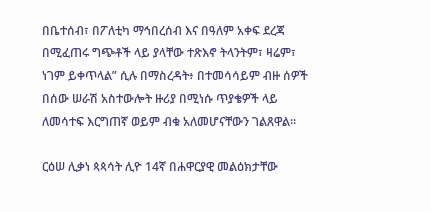በቤተሰብ፣ በፖለቲካ ማኅበረሰብ እና በዓለም አቀፍ ደረጃ በሚፈጠሩ ግጭቶች ላይ ያላቸው ተጽእኖ ትላንትም፣ ዛሬም፣ ነገም ይቀጥላል” ሲሉ በማስረዳት፥ በተመሳሳይም ብዙ ሰዎች በሰው ሠራሽ አስተውሎት ዙሪያ በሚነሱ ጥያቄዎች ላይ ለመሳተፍ እርግጠኛ ወይም ብቁ አለመሆናቸውን ገልጸዋል።

ርዕሠ ሊቃነ ጳጳሳት ሊዮ 14ኛ በሐዋርያዊ መልዕክታቸው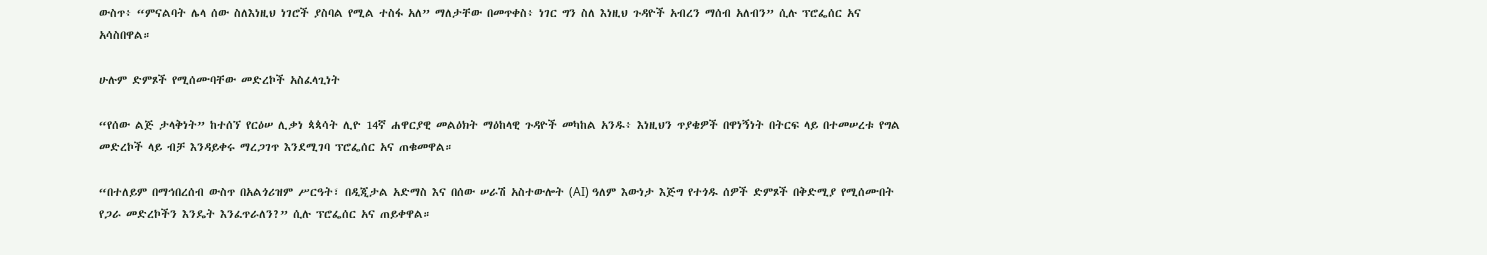ውስጥ፥ “ምናልባት ሌላ ሰው ስለእነዚህ ነገሮች ያስባል የሚል ተስፋ አለ” ማለታቸው በመጥቀስ፥ ነገር ግን ስለ እነዚህ ጉዳዮች አብረን ማሰብ አለብን” ሲሉ ፕሮፌሰር አና አሳስበዋል።

ሁሉም ድምጾች የሚሰሙባቸው መድረኮች አስፈላጊነት

“የሰው ልጅ ታላቅነት” ከተሰኘ የርዕሠ ሊቃነ ጳጳሳት ሊዮ 14ኛ ሐዋርያዊ መልዕክት ማዕከላዊ ጉዳዮች መካከል አንዱ፥ እነዚህን ጥያቄዎች በዋነኝነት በትርፍ ላይ በተመሠረቱ የግል መድረኮች ላይ ብቻ እንዳይቀሩ ማረጋገጥ እንደሚገባ ፕሮፌሰር አና ጠቁመዋል።

“በተለይም በማኅበረሰብ ውስጥ በአልጎሪዝም ሥርዓት፣ በዲጂታል አድማስ እና በሰው ሠራሽ አስተውሎት (AI) ዓለም እውነታ እጅግ የተጎዱ ሰዎች ድምጾች በቅድሚያ የሚሰሙበት የጋራ መድረኮችን እንዴት እንፈጥራለን?” ሲሉ ፕሮፌሰር አና ጠይቀዋል።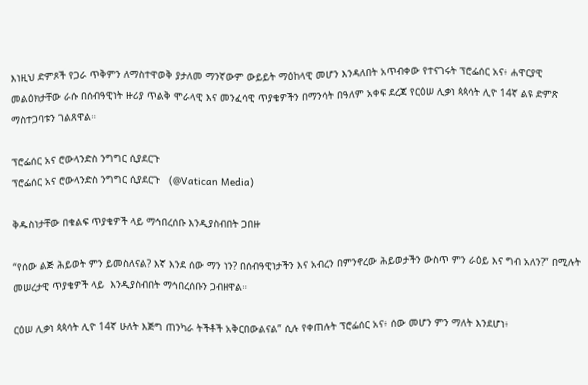እነዚህ ድምጾች የጋራ ጥቅምን ለማስተዋወቅ ያታለመ ማንኛውም ውይይት ማዕከላዊ መሆን እንዳለበት አጥብቀው የተናገሩት ፕሮፌሰር አና፥ ሐዋርያዊ መልዕክታቸው ራሱ በሰብዓዊነት ዙሪያ ጥልቅ ሞራላዊ እና መንፈሳዊ ጥያቄዎችን በማንሳት በዓለም አቀፍ ደረጃ የርዕሠ ሊቃነ ጳጳሳት ሊዮ 14ኛ ልዩ ድምጽ ማስተጋባቱን ገልጸዋል።

ፕሮፌሰር አና ሮውላንድስ ንግግር ሲያደርጉ
ፕሮፌሰር አና ሮውላንድስ ንግግር ሲያደርጉ   (@Vatican Media)

ቅዱስነታቸው በቁልፍ ጥያቄዎች ላይ ማኅበረሰቡ እንዲያስብበት ጋበዙ

“የሰው ልጅ ሕይወት ምን ይመስለናል? እኛ እንደ ሰው ማን ነን? በሰብዓዊነታችን እና አብረን በምንኖረው ሕይወታችን ውስጥ ምን ራዕይ እና ግብ አለን?” በሚሉት መሠረታዊ ጥያቄዎች ላይ  እንዲያስብበት ማኅበረሰቡን ጋብዘዋል።

ርዕሠ ሊቃነ ጳጳሳት ሊዮ 14ኛ ሁለት እጅግ ጠንካራ ትችቶች አቅርበውልናል” ሲሉ የቀጠሉት ፕሮፌሰር አና፥ ሰው መሆን ምን ማለት እንደሆነ፥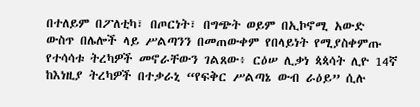በተለይም በፖለቲካ፣ በጦርነት፣ በግጭት ወይም በኢኮኖሚ አውድ ውስጥ በሌሎች ላይ ሥልጣንን በመጠውቀም የበላይነት የሚያስቀምጡ የተሳሳቱ ትረካዎች መኖራቸውን ገልጸው፥ ርዕሠ ሊቃነ ጳጳሳት ሊዮ 14ኛ ከእነዚያ ትረካዎች በተቃራኒ “የፍቅር ሥልጣኔ ውብ ራዕይ” ሲሉ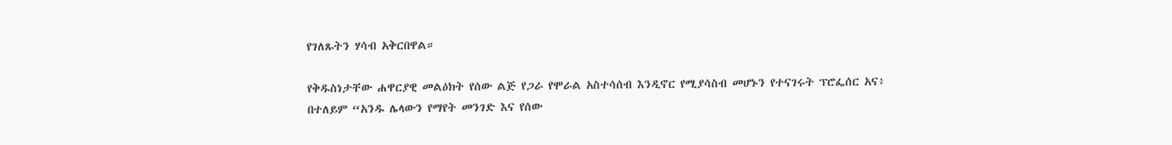የገለጹትን ሃሳብ አቅርበዋል።

የቅዱስነታቸው ሐዋርያዊ መልዕክት የሰው ልጅ የጋራ የሞራል አስተሳሰብ እንዲኖር የሚያሳስብ መሆኑን የተናገሩት ፕሮፌሰር አና፥ በተለይም “አንዱ ሌላውን የማየት መንገድ እና የሰው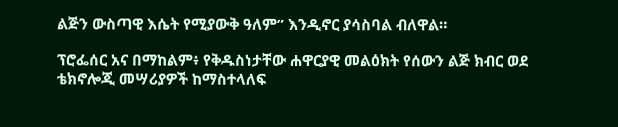ልጅን ውስጣዊ እሴት የሚያውቅ ዓለም” እንዲኖር ያሳስባል ብለዋል።

ፕሮፌሰር አና በማከልም፥ የቅዱስነታቸው ሐዋርያዊ መልዕክት የሰውን ልጅ ክብር ወደ ቴክኖሎጂ መሣሪያዎች ከማስተላለፍ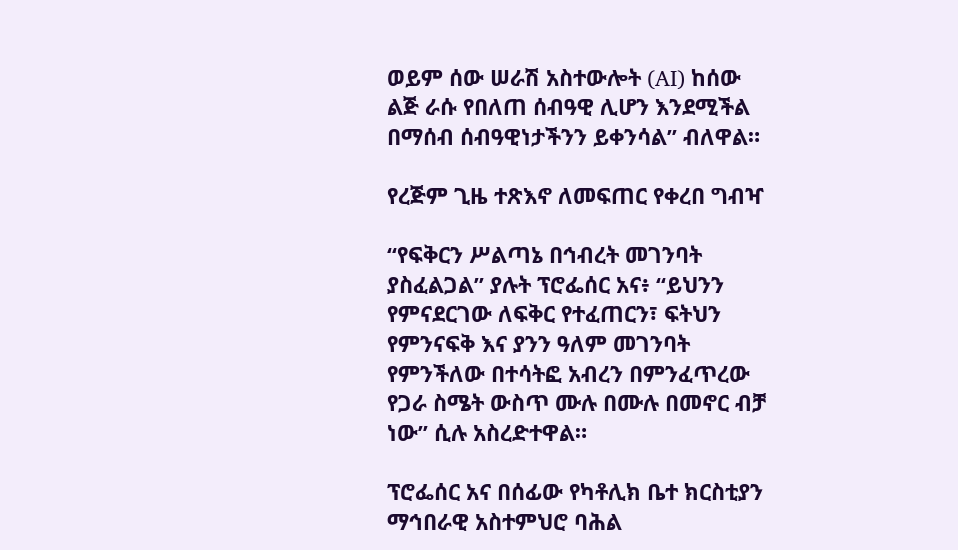ወይም ሰው ሠራሽ አስተውሎት (AI) ከሰው ልጅ ራሱ የበለጠ ሰብዓዊ ሊሆን እንደሚችል በማሰብ ሰብዓዊነታችንን ይቀንሳል” ብለዋል።

የረጅም ጊዜ ተጽእኖ ለመፍጠር የቀረበ ግብዣ

“የፍቅርን ሥልጣኔ በኅብረት መገንባት ያስፈልጋል” ያሉት ፕሮፌሰር አና፥ “ይህንን የምናደርገው ለፍቅር የተፈጠርን፣ ፍትህን የምንናፍቅ እና ያንን ዓለም መገንባት የምንችለው በተሳትፎ አብረን በምንፈጥረው የጋራ ስሜት ውስጥ ሙሉ በሙሉ በመኖር ብቻ ነው” ሲሉ አስረድተዋል።

ፕሮፌሰር አና በሰፊው የካቶሊክ ቤተ ክርስቲያን ማኅበራዊ አስተምህሮ ባሕል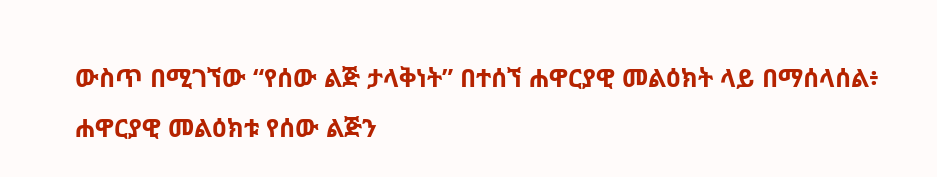ውስጥ በሚገኘው “የሰው ልጅ ታላቅነት” በተሰኘ ሐዋርያዊ መልዕክት ላይ በማሰላሰል፥ ሐዋርያዊ መልዕክቱ የሰው ልጅን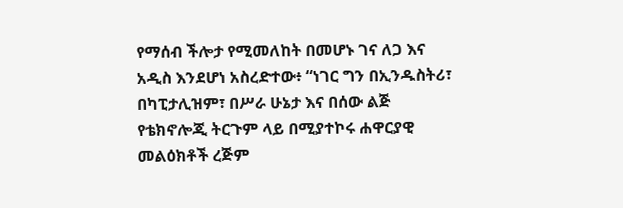የማሰብ ችሎታ የሚመለከት በመሆኑ ገና ለጋ እና አዲስ እንደሆነ አስረድተው፥ “ነገር ግን በኢንዱስትሪ፣ በካፒታሊዝም፣ በሥራ ሁኔታ እና በሰው ልጅ የቴክኖሎጂ ትርጉም ላይ በሚያተኮሩ ሐዋርያዊ መልዕክቶች ረጅም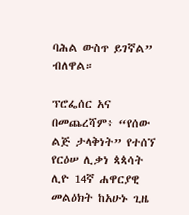ባሕል ውስጥ ይገኛል” ብለዋል።

ፕሮፌሰር አና በመጨረሻም፥ “የሰው ልጅ ታላቅነት” የተሰኘ የርዕሠ ሊቃነ ጳጳሳት ሊዮ 14ኛ ሐዋርያዊ መልዕክት ከአሁኑ ጊዜ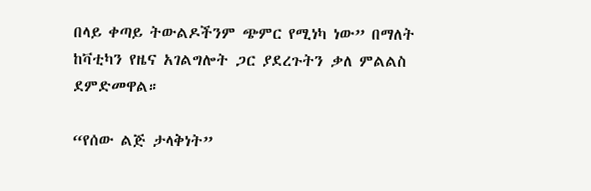በላይ ቀጣይ ትውልዶችንም ጭምር የሚነካ ነው” በማለት ከቫቲካን የዜና አገልግሎት ጋር ያደረጉትን ቃለ ምልልስ ደምድመዋል።

“የሰው ልጅ ታላቅነት”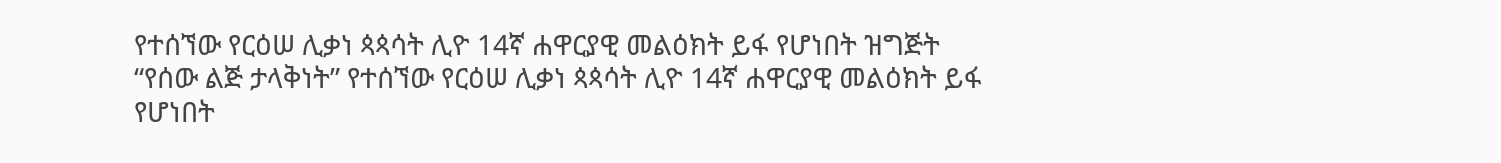የተሰኘው የርዕሠ ሊቃነ ጳጳሳት ሊዮ 14ኛ ሐዋርያዊ መልዕክት ይፋ የሆነበት ዝግጅት
“የሰው ልጅ ታላቅነት” የተሰኘው የርዕሠ ሊቃነ ጳጳሳት ሊዮ 14ኛ ሐዋርያዊ መልዕክት ይፋ የሆነበት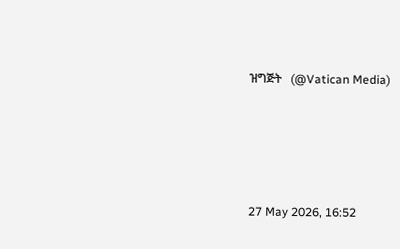ዝግጅት   (@Vatican Media)





27 May 2026, 16:52